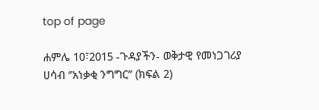top of page

ሐምሌ 10፣2015 -ጉዳያችን- ወቅታዊ የመነጋገሪያ ሀሳብ ‘’አነቃቂ ንግግር’’ (ክፍል 2)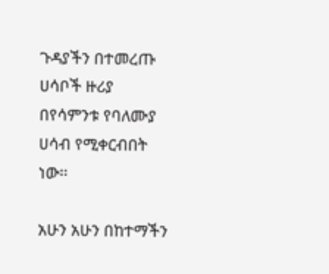ጉዳያችን በተመረጡ ሀሳቦች ዙሪያ በየሳምንቱ የባለሙያ ሀሳብ የሚቀርብበት ነው፡፡

አሁን አሁን በከተማችን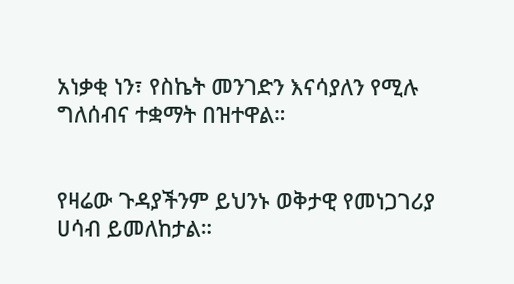አነቃቂ ነን፣ የስኬት መንገድን እናሳያለን የሚሉ ግለሰብና ተቋማት በዝተዋል።


የዛሬው ጉዳያችንም ይህንኑ ወቅታዊ የመነጋገሪያ ሀሳብ ይመለከታል።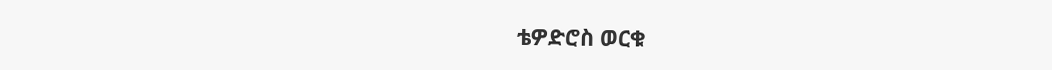ቴዎድሮስ ወርቁ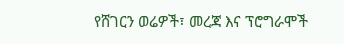የሸገርን ወሬዎች፣ መረጃ እና ፕሮግራሞች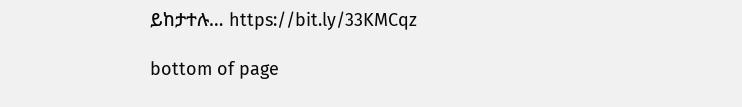ይከታተሉ… https://bit.ly/33KMCqz

bottom of page